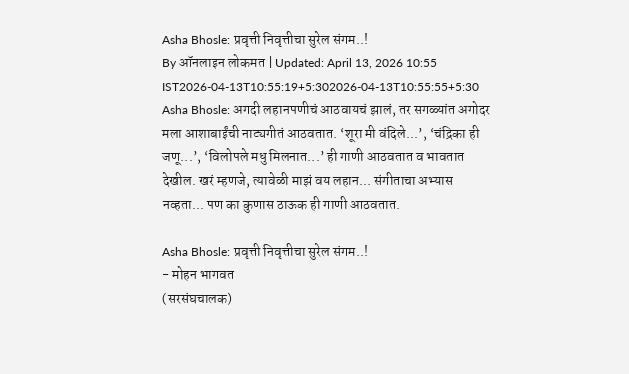Asha Bhosle: प्रवृत्ती निवृत्तीचा सुरेल संगम..!
By ऑनलाइन लोकमत | Updated: April 13, 2026 10:55 IST2026-04-13T10:55:19+5:302026-04-13T10:55:55+5:30
Asha Bhosle: अगदी लहानपणीचं आठवायचं झालं, तर सगळ्यांत अगोदर मला आशाबाईंची नाट्यगीतं आठवतात. ‘शूरा मी वंदिले...’, ‘चंद्रिका ही जणू...’, ‘विलोपले मधु मिलनात...’ ही गाणी आठवतात व भावतात देखील. खरं म्हणजे, त्यावेळी माझं वय लहान... संगीताचा अभ्यास नव्हता... पण का कुणास ठाऊक ही गाणी आठवतात.

Asha Bhosle: प्रवृत्ती निवृत्तीचा सुरेल संगम..!
- मोहन भागवत
(सरसंघचालक)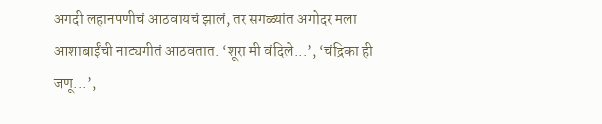अगदी लहानपणीचं आठवायचं झालं, तर सगळ्यांत अगोदर मला आशाबाईंची नाट्यगीतं आठवतात. ‘शूरा मी वंदिले...’, ‘चंद्रिका ही जणू...’,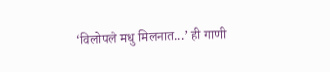‘विलोपले मधु मिलनात...’ ही गाणी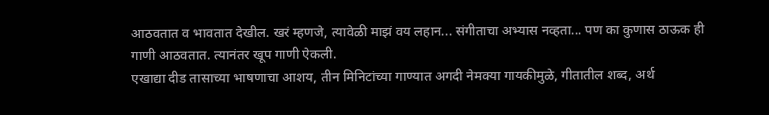आठवतात व भावतात देखील. खरं म्हणजे, त्यावेळी माझं वय लहान... संगीताचा अभ्यास नव्हता... पण का कुणास ठाऊक ही गाणी आठवतात. त्यानंतर खूप गाणी ऐकली.
एखाद्या दीड तासाच्या भाषणाचा आशय, तीन मिनिटांच्या गाण्यात अगदी नेमक्या गायकीमुळे, गीतातील शब्द, अर्थ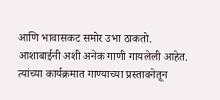आणि भावासकट समोर उभा ठाकतो. आशाबाईनी अशी अनेक गाणी गायलेली आहेत. त्यांच्या कार्यक्रमात गाण्याच्या प्रस्तावनेतून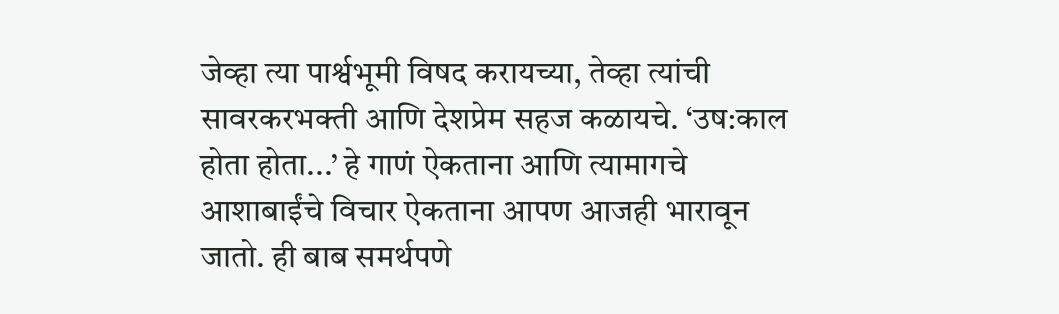जेव्हा त्या पार्श्वभूमी विषद करायच्या, तेव्हा त्यांची सावरकरभक्ती आणि देशप्रेम सहज कळायचे. ‘उष:काल होता होता...’ हे गाणं ऐकताना आणि त्यामागचे आशाबाईंचे विचार ऐकताना आपण आजही भारावून जातो. ही बाब समर्थपणे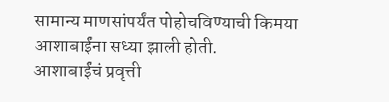सामान्य माणसांपर्यंत पोहोचविण्याची किमया आशाबाईंना सध्या झाली होती.
आशाबाईंचं प्रवृत्ती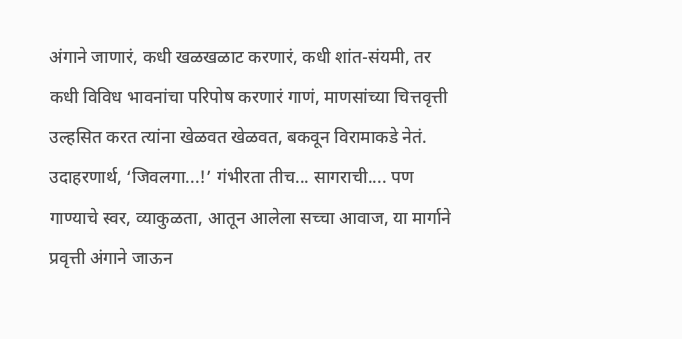अंगाने जाणारं, कधी खळखळाट करणारं, कधी शांत-संयमी, तर कधी विविध भावनांचा परिपोष करणारं गाणं, माणसांच्या चित्तवृत्ती उल्हसित करत त्यांना खेळवत खेळवत, बकवून विरामाकडे नेतं. उदाहरणार्थ, ‘जिवलगा...!’ गंभीरता तीच... सागराची.... पण गाण्याचे स्वर, व्याकुळता, आतून आलेला सच्चा आवाज, या मार्गाने प्रवृत्ती अंगाने जाऊन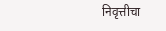निवृत्तीचा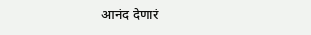आनंद देणारं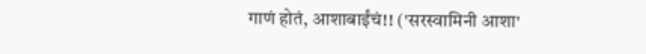गाणं होतं, आशाबाईंचं!! ('सरस्वामिनी आशा'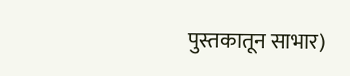पुस्तकातून साभार)